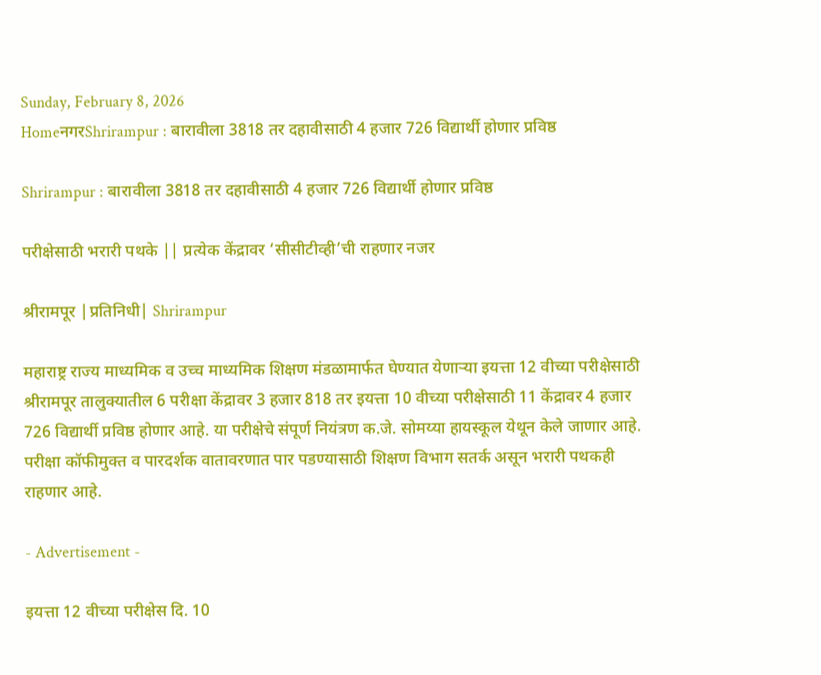Sunday, February 8, 2026
HomeनगरShrirampur : बारावीला 3818 तर दहावीसाठी 4 हजार 726 विद्यार्थी होणार प्रविष्ठ

Shrirampur : बारावीला 3818 तर दहावीसाठी 4 हजार 726 विद्यार्थी होणार प्रविष्ठ

परीक्षेसाठी भरारी पथके || प्रत्येक केंद्रावर ‘सीसीटीव्ही’ची राहणार नजर

श्रीरामपूर |प्रतिनिधी| Shrirampur

महाराष्ट्र राज्य माध्यमिक व उच्च माध्यमिक शिक्षण मंडळामार्फत घेण्यात येणार्‍या इयत्ता 12 वीच्या परीक्षेसाठी श्रीरामपूर तालुक्यातील 6 परीक्षा केंद्रावर 3 हजार 818 तर इयत्ता 10 वीच्या परीक्षेसाठी 11 केंद्रावर 4 हजार 726 विद्यार्थी प्रविष्ठ होणार आहे. या परीक्षेचे संपूर्ण नियंत्रण क.जे. सोमय्या हायस्कूल येथून केले जाणार आहे. परीक्षा कॉफीमुक्त व पारदर्शक वातावरणात पार पडण्यासाठी शिक्षण विभाग सतर्क असून भरारी पथकही राहणार आहे.

- Advertisement -

इयत्ता 12 वीच्या परीक्षेस दि. 10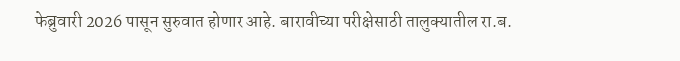फेब्रुवारी 2026 पासून सुरुवात होणार आहे. बारावीच्या परीक्षेसाठी तालुक्यातील रा.ब.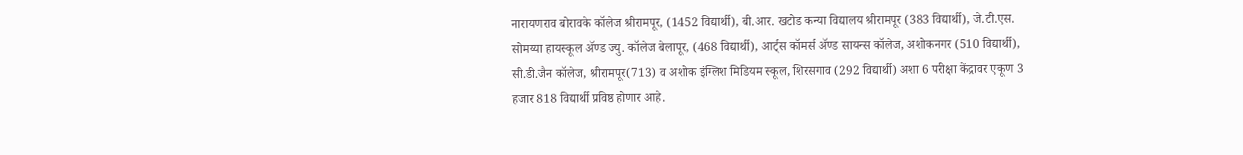नारायणराव बोरावके कॉलेज श्रीरामपूर, (1452 विद्यार्थी), बी.आर. खटोड कन्या विद्यालय श्रीरामपूर (383 विद्यार्थी), जे.टी.एस. सोमय्या हायस्कूल अ‍ॅण्ड ज्यु. कॉलेज बेलापूर, (468 विद्यार्थी), आर्ट्स कॉमर्स अ‍ॅण्ड सायन्स कॉलेज, अशोकनगर (510 विद्यार्थी), सी.डी.जैन कॉलेज, श्रीरामपूर(713) व अशोक इंग्लिश मिडियम स्कूल, शिरसगाव (292 विद्यार्थी) अशा 6 परीक्षा केंद्रावर एकूण 3 हजार 818 विद्यार्थी प्रविष्ठ होणार आहे.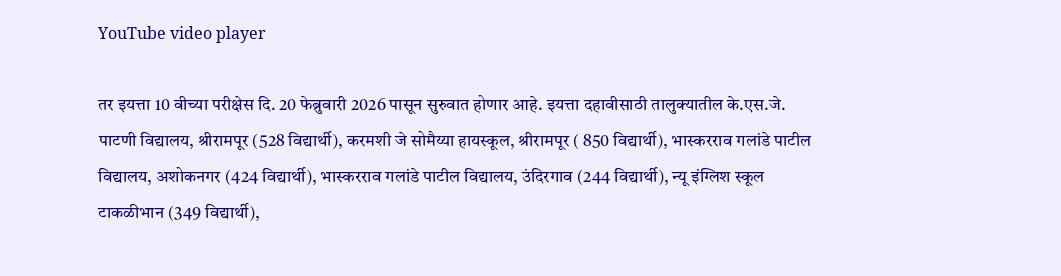YouTube video player

तर इयत्ता 10 वीच्या परीक्षेस दि. 20 फेब्रुवारी 2026 पासून सुरुवात होणार आहे. इयत्ता दहावीसाठी तालुक्यातील के.एस.जे. पाटणी विद्यालय, श्रीरामपूर (528 विद्यार्थी), करमशी जे सोमैय्या हायस्कूल, श्रीरामपूर ( 850 विद्यार्थी), भास्करराव गलांडे पाटील विद्यालय, अशोकनगर (424 विद्यार्थी), भास्करराव गलांडे पाटील विद्यालय, उंदिरगाव (244 विद्यार्थी), न्यू इंग्लिश स्कूल टाकळीभान (349 विद्यार्थी),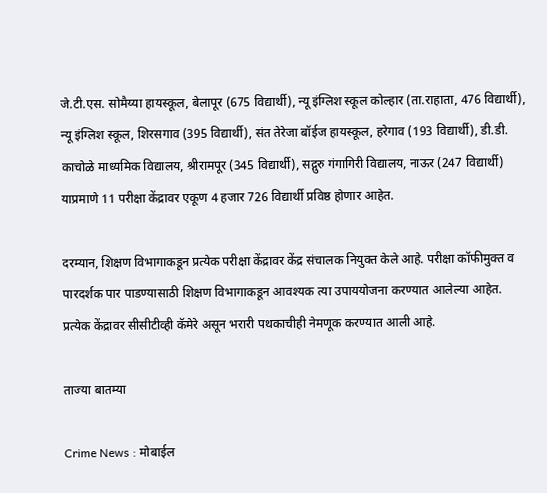जे.टी.एस. सोमैय्या हायस्कूल, बेलापूर (675 विद्यार्थी), न्यू इंग्लिश स्कूल कोल्हार (ता.राहाता, 476 विद्यार्थी), न्यू इंग्लिश स्कूल, शिरसगाव (395 विद्यार्थी), संत तेरेजा बॉईज हायस्कूल, हरेगाव (193 विद्यार्थी), डी.डी. काचोळे माध्यमिक विद्यालय, श्रीरामपूर (345 विद्यार्थी), सद्गुरु गंगागिरी विद्यालय, नाऊर (247 विद्यार्थी) याप्रमाणे 11 परीक्षा केंद्रावर एकूण 4 हजार 726 विद्यार्थी प्रविष्ठ होणार आहेत.

दरम्यान, शिक्षण विभागाकडून प्रत्येक परीक्षा केंद्रावर केंद्र संचालक नियुक्त केले आहे. परीक्षा कॉफीमुक्त व पारदर्शक पार पाडण्यासाठी शिक्षण विभागाकडून आवश्यक त्या उपाययोजना करण्यात आलेल्या आहेत. प्रत्येक केंद्रावर सीसीटीव्ही कॅमेरे असून भरारी पथकाचीही नेमणूक करण्यात आली आहे.

ताज्या बातम्या

Crime News : मोबाईल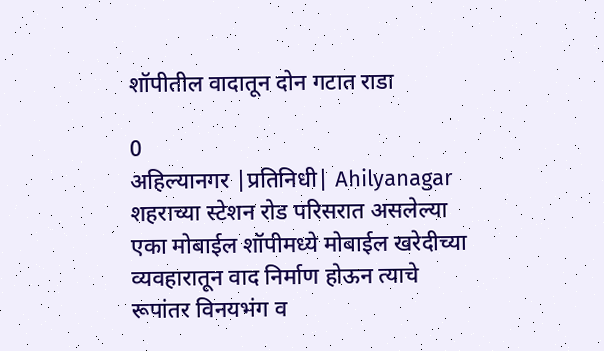शॉपीतील वादातून दोन गटात राडा

0
अहिल्यानगर |प्रतिनिधी| Ahilyanagar शहराच्या स्टेशन रोड परिसरात असलेल्या एका मोबाईल शॉपीमध्ये मोबाईल खरेदीच्या व्यवहारातून वाद निर्माण होऊन त्याचे रूपांतर विनयभंग व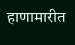हाणामारीत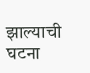झाल्याची घटना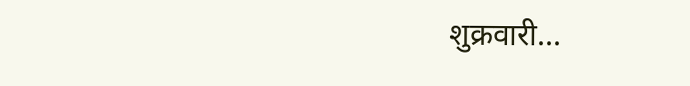शुक्रवारी...